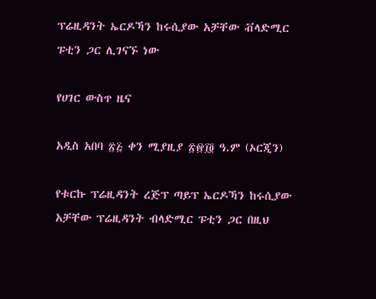ፕሬዚዳንት ኤርዶኻን ከሩሲያው አቻቸው ቭላድሚር ፑቲን ጋር ሊገናኙ ነው

የሀገር ውስጥ ዜና

አዲስ አበባ ፳፭ ቀን ሚያዚያ ፳፼፲፬ ዓ.ም (ኦርጂን)

የቱርኩ ፕሬዚዳንት ረጅፕ ጣይፕ ኤርዶኻን ከሩሲያው አቻቸው ፕሬዚዳንት ብላድሚር ፑቲን ጋር በዚህ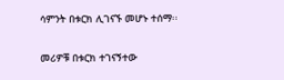ሳምንት በቱርክ ሊገናኙ መሆኑ ተሰማ፡፡

መሪዎቹ በቱርክ ተገናኝተው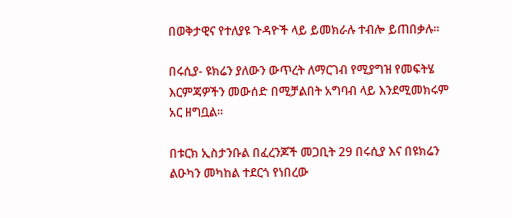በወቅታዊና የተለያዩ ጉዳዮች ላይ ይመክራሉ ተብሎ ይጠበቃሉ።

በሩሲያ- ዩክሬን ያለውን ውጥረት ለማርገብ የሚያግዝ የመፍትሄ እርምጃዎችን መውሰድ በሚቻልበት አግባብ ላይ እንደሚመክሩም አር ዘግቧል፡፡

በቱርክ ኢስታንቡል በፈረንጆች መጋቢት 29 በሩሲያ እና በዩክሬን ልዑካን መካከል ተደርጎ የነበረው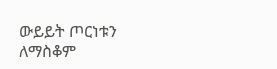ውይይት ጦርነቱን ለማስቆም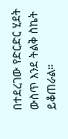በተደረገው የድርድር ሂደት ውስጥ እንደ ትልቅ ስኬት ይቆጠራል።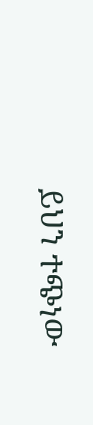ይህን ተጭነው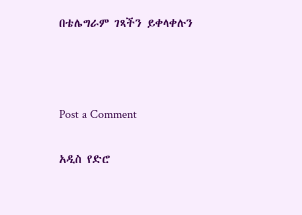በቴሌግራም ገጻችን ይቀላቀሉን



Post a Comment

አዲስ የድሮ